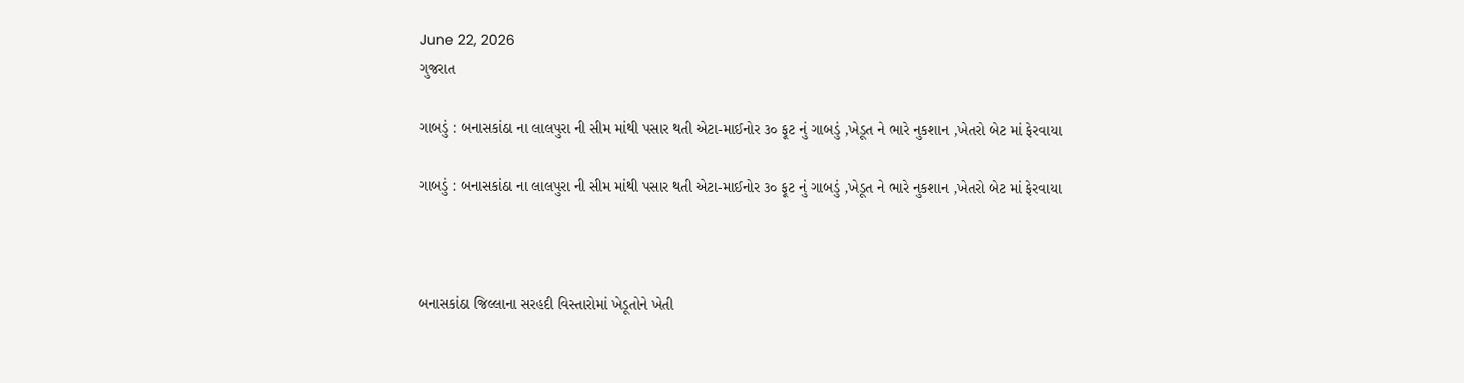June 22, 2026
ગુજરાત

ગાબડું : બનાસકાંઠા ના લાલપુરા ની સીમ માંથી પસાર થતી એટા-માઈનોર ૩૦ ફૂટ નું ગાબડું ,ખેડૂત ને ભારે નુકશાન ,ખેતરો બેટ માં ફેરવાયા

ગાબડું : બનાસકાંઠા ના લાલપુરા ની સીમ માંથી પસાર થતી એટા-માઈનોર ૩૦ ફૂટ નું ગાબડું ,ખેડૂત ને ભારે નુકશાન ,ખેતરો બેટ માં ફેરવાયા



બનાસકાંઠા જિલ્લાના સરહદી વિસ્તારોમાં ખેડૂતોને ખેતી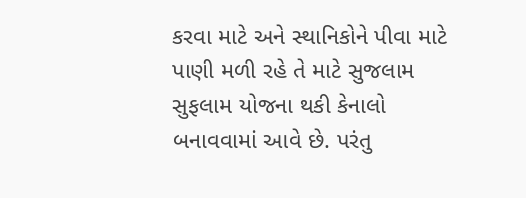કરવા માટે અને સ્થાનિકોને પીવા માટે પાણી મળી રહે તે માટે સુજલામ સુફલામ યોજના થકી કેનાલો બનાવવામાં આવે છે. પરંતુ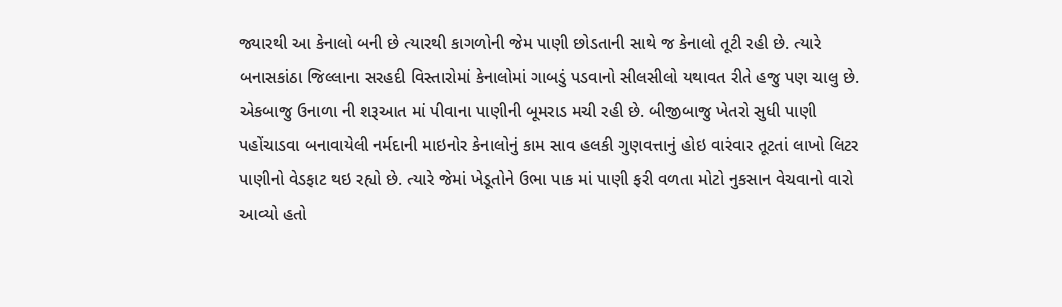જ્યારથી આ કેનાલો બની છે ત્યારથી કાગળોની જેમ પાણી છોડતાની સાથે જ કેનાલો તૂટી રહી છે. ત્યારે બનાસકાંઠા જિલ્લાના સરહદી વિસ્તારોમાં કેનાલોમાં ગાબડું પડવાનો સીલસીલો યથાવત રીતે હજુ પણ ચાલુ છે. એકબાજુ ઉનાળા ની શરૂઆત માં પીવાના પાણીની બૂમરાડ મચી રહી છે. બીજીબાજુ ખેતરો સુધી પાણી પહોંચાડવા બનાવાયેલી નર્મદાની માઇનોર કેનાલોનું કામ સાવ હલકી ગુણવત્તાનું હોઇ વારંવાર તૂટતાં લાખો લિટર પાણીનો વેડફાટ થઇ રહ્યો છે. ત્યારે જેમાં ખેડૂતોને ઉભા પાક માં પાણી ફરી વળતા મોટો નુકસાન વેચવાનો વારો આવ્યો હતો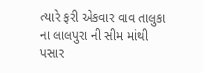ત્યારે ફરી એકવાર વાવ તાલુકા ના લાલપુરા ની સીમ માંથી પસાર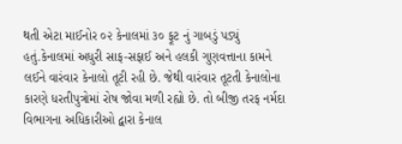થતી એટા માઈનોર ૦૨ કેનાલમાં ૩૦ ફૂટ નું ગાબડું પડ્યું હતું.કેનાલમાં અધુરી સાફ-સફાઈ અને હલકી ગુણવત્તાના કામને લઈને વારંવાર કેનાલો તૂટી રહી છે. જેથી વારંવાર તૂટતી કેનાલોના કારણે ધરતીપુત્રોમાં રોષ જોવા મળી રહ્યો છે. તો બીજી તરફ નર્મદા વિભાગના અધિકારીઓ દ્વારા કેનાલ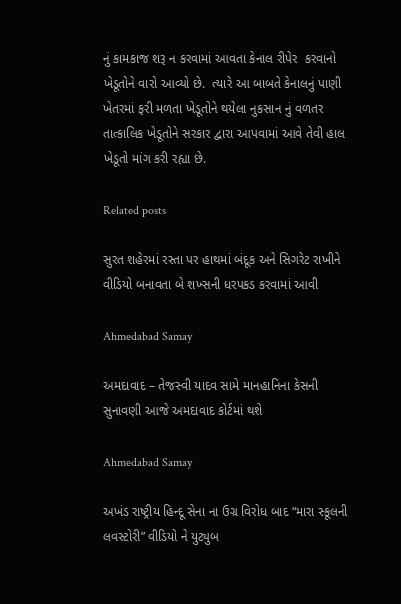નું કામકાજ શરૂ ન કરવામાં આવતા કેનાલ રીપેર  કરવાનો ખેડૂતોને વારો આવ્યો છે.  ત્યારે આ બાબતે કેનાલનું પાણી ખેતરમાં ફરી મળતા ખેડૂતોને થયેલા નુકસાન નું વળતર તાત્કાલિક ખેડૂતોને સરકાર દ્વારા આપવામાં આવે તેવી હાલ ખેડૂતો માંગ કરી રહ્યા છે.

Related posts

સુરત શહેરમાં રસ્તા પર હાથમાં બંદૂક અને સિગરેટ રાખીને વીડિયો બનાવતા બે શખ્સની ધરપકડ કરવામાં આવી

Ahmedabad Samay

અમદાવાદ – તેજસ્વી યાદવ સામે માનહાનિના કેસની સુનાવણી આજે અમદાવાદ કોર્ટમાં થશે

Ahmedabad Samay

અખંડ રાષ્ટ્રીય હિન્દૂ સેના ના ઉગ્ર વિરોધ બાદ “મારા સ્કૂલની લવસ્ટોરી” વીડિયો ને યુટ્યુબ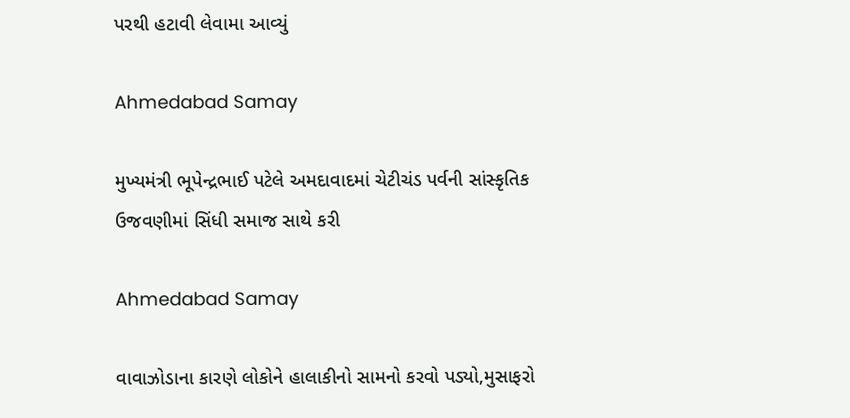પરથી હટાવી લેવામા આવ્યું

Ahmedabad Samay

મુખ્યમંત્રી ભૂપેન્દ્રભાઈ પટેલે અમદાવાદમાં ચેટીચંડ પર્વની સાંસ્કૃતિક ઉજવણીમાં સિંધી સમાજ સાથે કરી

Ahmedabad Samay

વાવાઝોડાના કારણે લોકોને હાલાકીનો સામનો કરવો પડ્યો,મુસાફરો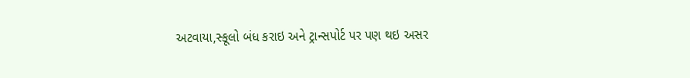અટવાયા,સ્કૂલો બંધ કરાઇ અને ટ્રાન્સપોર્ટ પર પણ થઇ અસર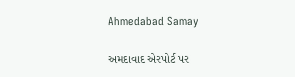Ahmedabad Samay

અમદાવાદ એરપોર્ટ પર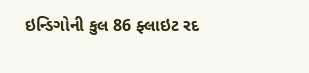ઇન્ડિગોની કુલ 86 ફ્લાઇટ રદ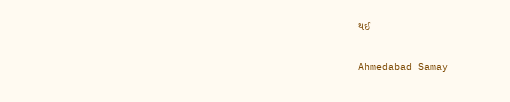થઈ

Ahmedabad Samay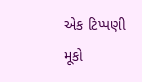એક ટિપ્પણી મૂકો